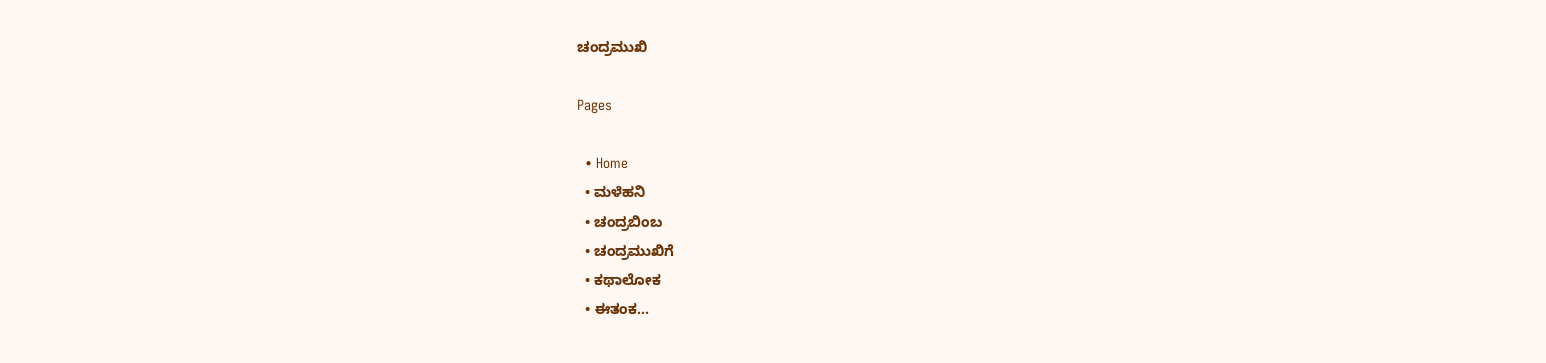ಚಂದ್ರಮುಖಿ

Pages

  • Home
  • ಮಳೆಹನಿ
  • ಚಂದ್ರಬಿಂಬ
  • ಚಂದ್ರಮುಖಿಗೆ
  • ಕಥಾಲೋಕ
  • ಈತಂಕ...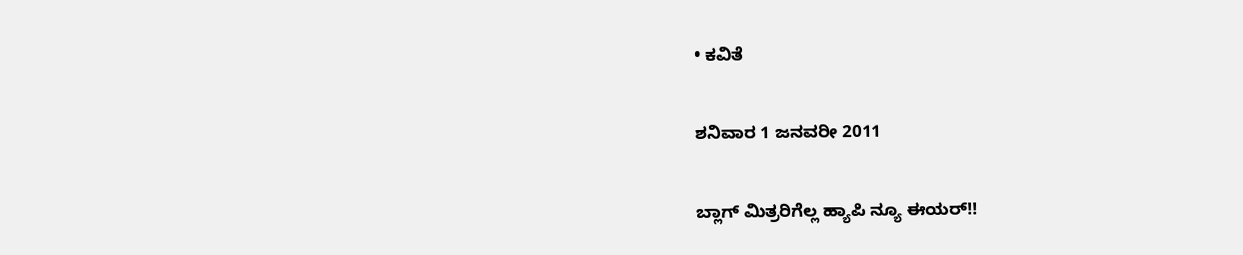• ಕವಿತೆ

ಶನಿವಾರ 1 ಜನವರೀ 2011

ಬ್ಲಾಗ್ ಮಿತ್ರರಿಗೆಲ್ಲ ಹ್ಯಾಪಿ ನ್ಯೂ ಈಯರ್!!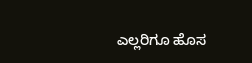ಎಲ್ಲರಿಗೂ ಹೊಸ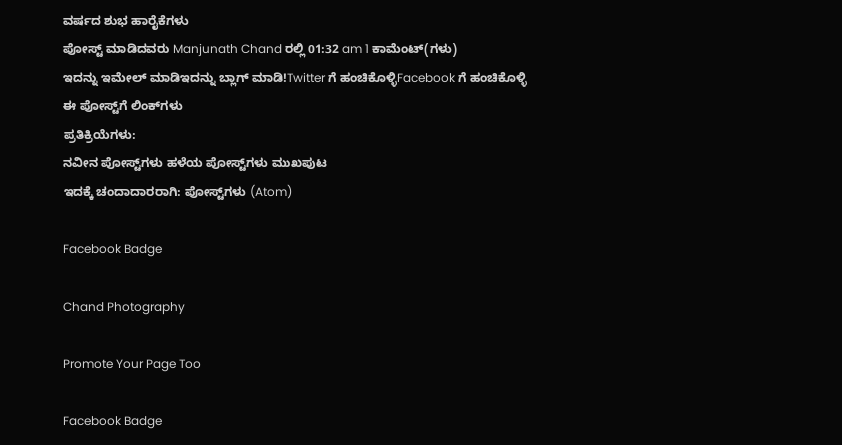ವರ್ಷದ ಶುಭ ಹಾರೈಕೆಗಳು
ಪೋಸ್ಟ್ ಮಾಡಿದವರು Manjunath Chand ರಲ್ಲಿ 01:32 am 1 ಕಾಮೆಂಟ್‌(ಗಳು)
ಇದನ್ನು ಇಮೇಲ್ ಮಾಡಿಇದನ್ನು ಬ್ಲಾಗ್ ಮಾಡಿ!Twitter ಗೆ ಹಂಚಿಕೊಳ್ಳಿFacebook ಗೆ ಹಂಚಿಕೊಳ್ಳಿ
ಈ ಪೋಸ್ಟ್‌ಗೆ ಲಿಂಕ್‌ಗಳು
ಪ್ರತಿಕ್ರಿಯೆಗಳು:
ನವೀನ ಪೋಸ್ಟ್‌ಗಳು ಹಳೆಯ ಪೋಸ್ಟ್‌ಗಳು ಮುಖಪುಟ
ಇದಕ್ಕೆ ಚಂದಾದಾರರಾಗಿ: ಪೋಸ್ಟ್‌ಗಳು (Atom)

Facebook Badge

Chand Photography

Promote Your Page Too

Facebook Badge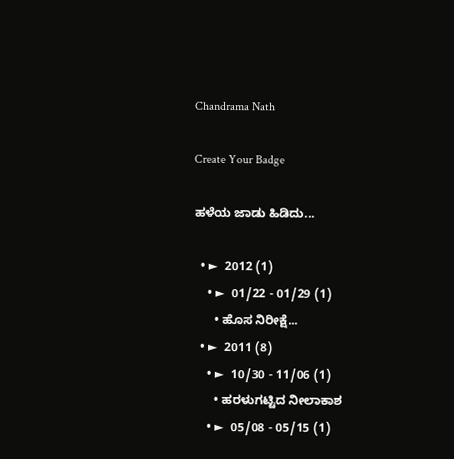Chandrama Nath

Create Your Badge

ಹಳೆಯ ಜಾಡು ಹಿಡಿದು...

  • ►  2012 (1)
    • ►  01/22 - 01/29 (1)
      • ಹೊಸ ನಿರೀಕ್ಷೆ...
  • ►  2011 (8)
    • ►  10/30 - 11/06 (1)
      • ಹರಳುಗಟ್ಟಿದ ನೀಲಾಕಾಶ
    • ►  05/08 - 05/15 (1)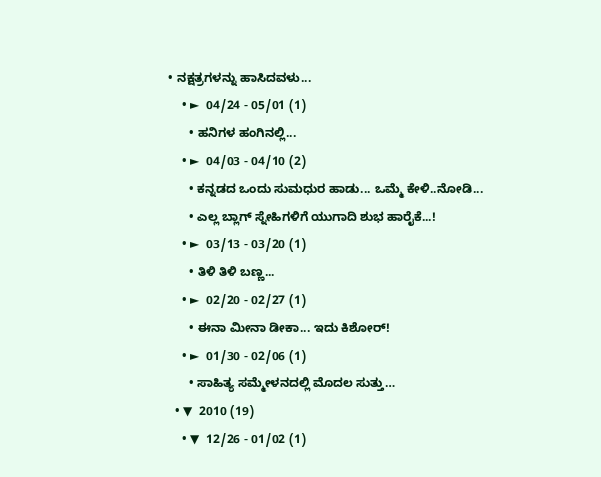• ನಕ್ಷತ್ರಗಳನ್ನು ಹಾಸಿದವಳು...
    • ►  04/24 - 05/01 (1)
      • ಹನಿಗಳ ಹಂಗಿನಲ್ಲಿ...
    • ►  04/03 - 04/10 (2)
      • ಕನ್ನಡದ ಒಂದು ಸುಮಧುರ ಹಾಡು... ಒಮ್ಮೆ ಕೇಳಿ..ನೋಡಿ...
      • ಎಲ್ಲ ಬ್ಲಾಗ್ ಸ್ನೇಹಿಗಳಿಗೆ ಯುಗಾದಿ ಶುಭ ಹಾರೈಕೆ...!
    • ►  03/13 - 03/20 (1)
      • ತಿಳಿ ತಿಳಿ ಬಣ್ಣ...
    • ►  02/20 - 02/27 (1)
      • ಈನಾ ಮೀನಾ ಡೀಕಾ... ಇದು ಕಿಶೋರ್!
    • ►  01/30 - 02/06 (1)
      • ಸಾಹಿತ್ಯ ಸಮ್ಮೇಳನದಲ್ಲಿ ಮೊದಲ ಸುತ್ತು…
  • ▼  2010 (19)
    • ▼  12/26 - 01/02 (1)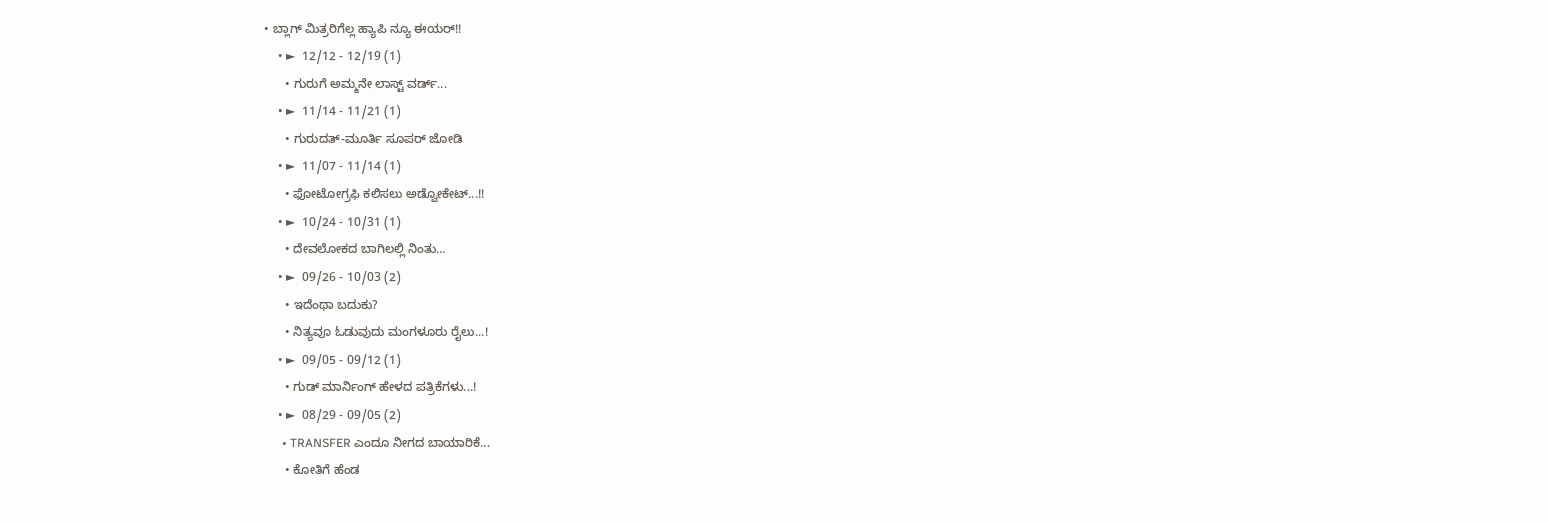• ಬ್ಲಾಗ್ ಮಿತ್ರರಿಗೆಲ್ಲ ಹ್ಯಾಪಿ ನ್ಯೂ ಈಯರ್!!
    • ►  12/12 - 12/19 (1)
      • ಗುರುಗೆ ಅಮ್ಮನೇ ಲಾಸ್ಟ್ ವರ್ಡ್...
    • ►  11/14 - 11/21 (1)
      • ಗುರುದತ್-ಮೂರ್ತಿ ಸೂಪರ್ ಜೋಡಿ
    • ►  11/07 - 11/14 (1)
      • ಫೋಟೋಗ್ರಫಿ ಕಲಿಸಲು ಅಡ್ವೋಕೇಟ್...!!
    • ►  10/24 - 10/31 (1)
      • ದೇವಲೋಕದ ಬಾಗಿಲಲ್ಲಿ ನಿಂತು…
    • ►  09/26 - 10/03 (2)
      • ಇದೆಂಥಾ ಬದುಕು?
      • ನಿತ್ಯವೂ ಓಡುವುದು ಮಂಗಳೂರು ರೈಲು...!
    • ►  09/05 - 09/12 (1)
      • ಗುಡ್ ಮಾರ್ನಿಂಗ್ ಹೇಳದ ಪತ್ರಿಕೆಗಳು...!
    • ►  08/29 - 09/05 (2)
      • TRANSFER ಎಂದೂ ನೀಗದ ಬಾಯಾರಿಕೆ...
      • ಕೋತಿಗೆ ಹೆಂಡ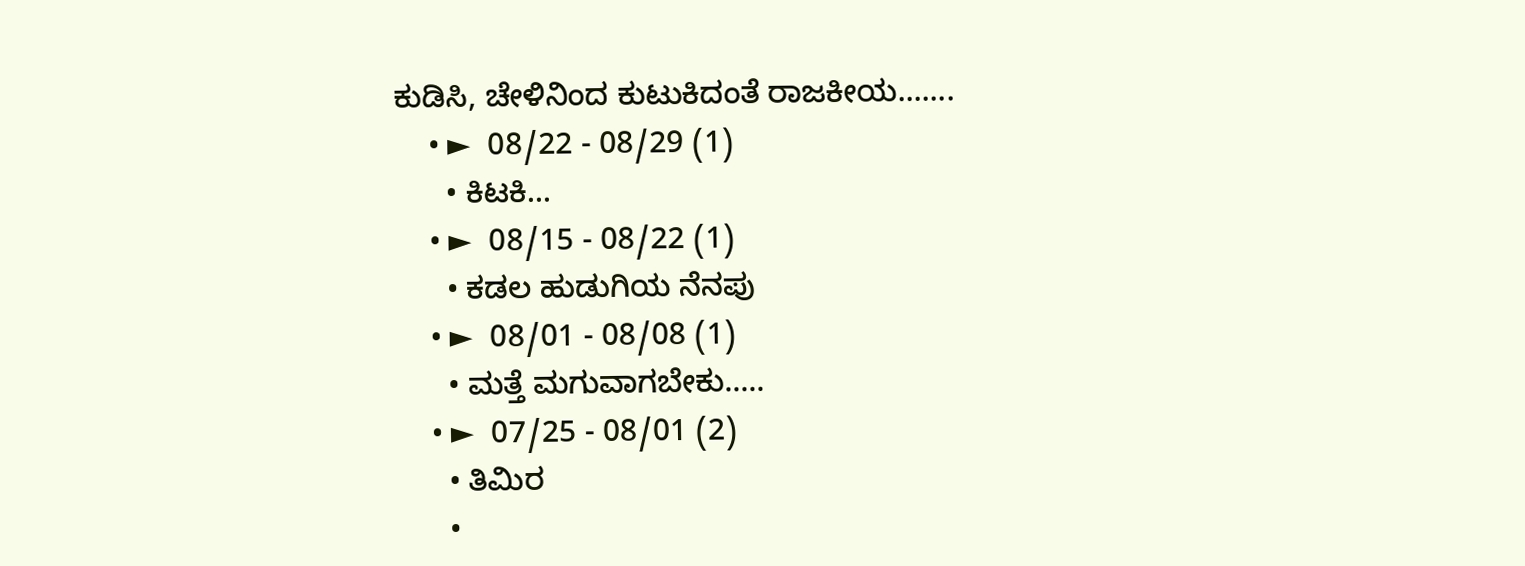ಕುಡಿಸಿ, ಚೇಳಿನಿಂದ ಕುಟುಕಿದಂತೆ ರಾಜಕೀಯ.......
    • ►  08/22 - 08/29 (1)
      • ಕಿಟಕಿ...
    • ►  08/15 - 08/22 (1)
      • ಕಡಲ ಹುಡುಗಿಯ ನೆನಪು
    • ►  08/01 - 08/08 (1)
      • ಮತ್ತೆ ಮಗುವಾಗಬೇಕು.....
    • ►  07/25 - 08/01 (2)
      • ತಿಮಿರ
      •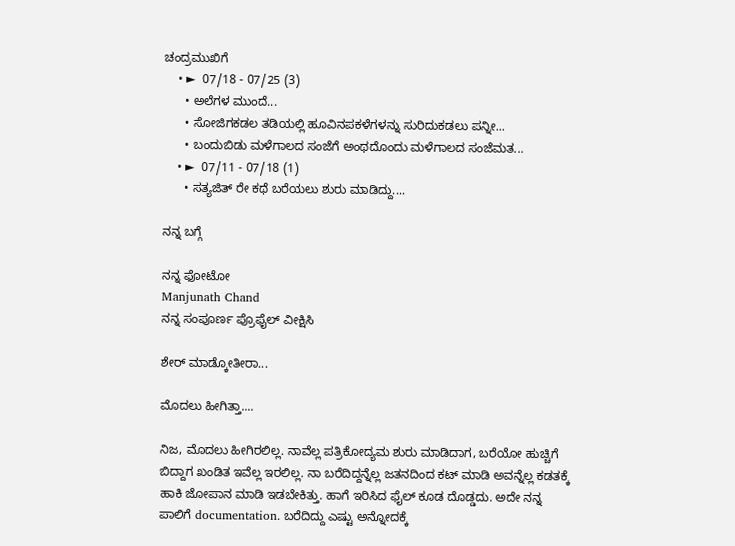ಚಂದ್ರಮುಖಿಗೆ
    • ►  07/18 - 07/25 (3)
      • ಅಲೆಗಳ ಮುಂದೆ...
      • ಸೋಜಿಗಕಡಲ ತಡಿಯಲ್ಲಿ ಹೂವಿನಪಕಳೆಗಳನ್ನು ಸುರಿದುಕಡಲು ಪನ್ನೀ...
      • ಬಂದುಬಿಡು ಮಳೆಗಾಲದ ಸಂಜೆಗೆ ಅಂಥದೊಂದು ಮಳೆಗಾಲದ ಸಂಜೆಮತ...
    • ►  07/11 - 07/18 (1)
      • ಸತ್ಯಜಿತ್‌ ರೇ ಕಥೆ ಬರೆಯಲು ಶುರು ಮಾಡಿದ್ದು....

ನನ್ನ ಬಗ್ಗೆ

ನನ್ನ ಫೋಟೋ
Manjunath Chand
ನನ್ನ ಸಂಪೂರ್ಣ ಪ್ರೊಫೈಲ್ ವೀಕ್ಷಿಸಿ

ಶೇರ್ ಮಾಡ್ಕೋತೀರಾ...

ಮೊದಲು ಹೀಗಿತ್ತಾ....

ನಿಜ, ಮೊದಲು ಹೀಗಿರಲಿಲ್ಲ. ನಾವೆಲ್ಲ ಪತ್ರಿಕೋದ್ಯಮ ಶುರು ಮಾಡಿದಾಗ, ಬರೆಯೋ ಹುಚ್ಚಿಗೆ ಬಿದ್ದಾಗ ಖಂಡಿತ ಇವೆಲ್ಲ ಇರಲಿಲ್ಲ. ನಾ ಬರೆದಿದ್ದನ್ನೆಲ್ಲ ಜತನದಿಂದ ಕಟ್ ಮಾಡಿ ಅವನ್ನೆಲ್ಲ ಕಡತಕ್ಕೆ ಹಾಕಿ ಜೋಪಾನ ಮಾಡಿ ಇಡಬೇಕಿತ್ತು. ಹಾಗೆ ಇರಿಸಿದ ಫೈಲ್ ಕೂಡ ದೊಡ್ಡದು. ಅದೇ ನನ್ನ ಪಾಲಿಗೆ documentation. ಬರೆದಿದ್ದು ಎಷ್ಟು ಅನ್ನೋದಕ್ಕೆ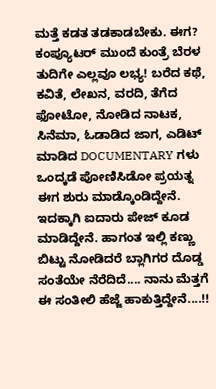ಮತ್ತೆ ಕಡತ ತಡಕಾಡಬೇಕು. ಈಗ? ಕಂಪ್ಯೂಟರ್ ಮುಂದೆ ಕುಂತ್ರೆ ಬೆರಳ ತುದಿಗೇ ಎಲ್ಲವೂ ಲಭ್ಯ! ಬರೆದ ಕಥೆ, ಕವಿತೆ, ಲೇಖನ, ವರದಿ, ತೆಗೆದ ಫೋಟೋ, ನೋಡಿದ ನಾಟಕ, ಸಿನೆಮಾ, ಓಡಾಡಿದ ಜಾಗ, ಎಡಿಟ್ ಮಾಡಿದ DOCUMENTARY ಗಳು ಒಂದ್ಕಡೆ ಪೋಣಿಸಿಡೋ ಪ್ರಯತ್ನ ಈಗ ಶುರು ಮಾಡ್ಕೊಂಡಿದ್ದೇನೆ. ಇದಕ್ಕಾಗಿ ಐದಾರು ಪೇಜ್ ಕೂಡ ಮಾಡಿದ್ದೇನೆ. ಹಾಗಂತ ಇಲ್ಲಿ ಕಣ್ಣು ಬಿಟ್ಟು ನೋಡಿದರೆ ಬ್ಲಾಗಿಗರ ದೊಡ್ಡ ಸಂತೆಯೇ ನೆರೆದಿದೆ.... ನಾನು ಮೆತ್ತಗೆ ಈ ಸಂತೀಲಿ ಹೆಜ್ಜೆ ಹಾಕುತ್ತಿದ್ದೇನೆ....!!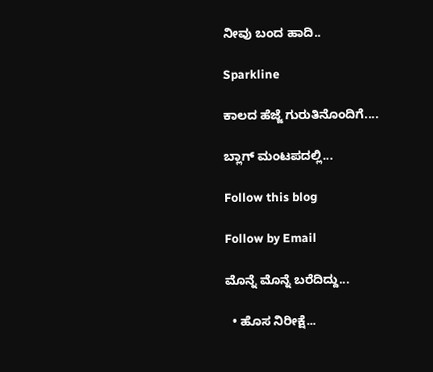ನೀವು ಬಂದ ಹಾದಿ..

Sparkline

ಕಾಲದ ಹೆಜ್ಜೆ ಗುರುತಿನೊಂದಿಗೆ....

ಬ್ಲಾಗ್ ಮಂಟಪದಲ್ಲಿ...

Follow this blog

Follow by Email

ಮೊನ್ನೆ ಮೊನ್ನೆ ಬರೆದಿದ್ದು...

  • ಹೊಸ ನಿರೀಕ್ಷೆ...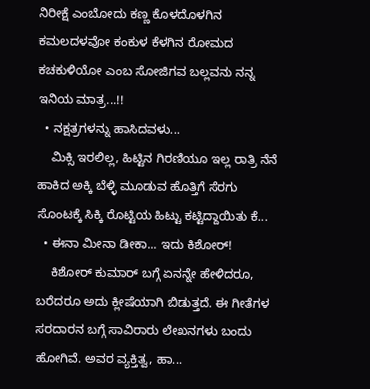ನಿರೀಕ್ಷೆ ಎಂಬೋದು ಕಣ್ಣ ಕೊಳದೊಳಗಿನ ಕಮಲದಳವೋ ಕಂಕುಳ ಕೆಳಗಿನ ರೋಮದ ಕಚಕುಳಿಯೋ ಎಂಬ ಸೋಜಿಗವ ಬಲ್ಲವನು ನನ್ನ ಇನಿಯ ಮಾತ್ರ...!!
  • ನಕ್ಷತ್ರಗಳನ್ನು ಹಾಸಿದವಳು...
    ಮಿಕ್ಸಿ ಇರಲಿಲ್ಲ, ಹಿಟ್ಟಿನ ಗಿರಣಿಯೂ ಇಲ್ಲ ರಾತ್ರಿ ನೆನೆ ಹಾಕಿದ ಅಕ್ಕಿ ಬೆಳ್ಳಿ ಮೂಡುವ ಹೊತ್ತಿಗೆ ಸೆರಗು ಸೊಂಟಕ್ಕೆ ಸಿಕ್ಕಿ ರೊಟ್ಟಿಯ ಹಿಟ್ಟು ಕಟ್ಟಿದ್ದಾಯಿತು ಕೆ...
  • ಈನಾ ಮೀನಾ ಡೀಕಾ... ಇದು ಕಿಶೋರ್!
    ಕಿಶೋರ್ ಕುಮಾರ್ ಬಗ್ಗೆ ಏನನ್ನೇ ಹೇಳಿದರೂ, ಬರೆದರೂ ಅದು ಕ್ಲೀಷೆಯಾಗಿ ಬಿಡುತ್ತದೆ. ಈ ಗೀತೆಗಳ ಸರದಾರನ ಬಗ್ಗೆ ಸಾವಿರಾರು ಲೇಖನಗಳು ಬಂದು ಹೋಗಿವೆ. ಅವರ ವ್ಯಕ್ತಿತ್ವ, ಹಾ...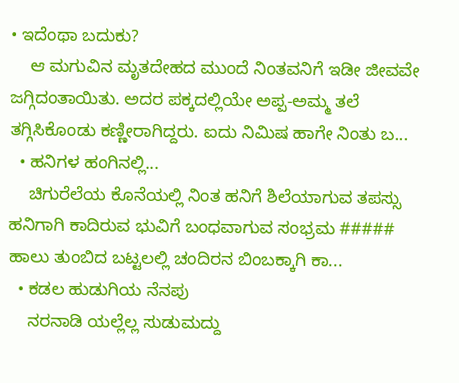• ಇದೆಂಥಾ ಬದುಕು?
    ಆ ಮಗುವಿನ ಮೃತದೇಹದ ಮುಂದೆ ನಿಂತವನಿಗೆ ಇಡೀ ಜೀವವೇ ಜಗ್ಗಿದಂತಾಯಿತು. ಅದರ ಪಕ್ಕದಲ್ಲಿಯೇ ಅಪ್ಪ-ಅಮ್ಮ ತಲೆ ತಗ್ಗಿಸಿಕೊಂಡು ಕಣ್ಣೀರಾಗಿದ್ದರು. ಐದು ನಿಮಿಷ ಹಾಗೇ ನಿಂತು ಬ...
  • ಹನಿಗಳ ಹಂಗಿನಲ್ಲಿ...
    ಚಿಗುರೆಲೆಯ ಕೊನೆಯಲ್ಲಿ ನಿಂತ ಹನಿಗೆ ಶಿಲೆಯಾಗುವ ತಪಸ್ಸು ಹನಿಗಾಗಿ ಕಾದಿರುವ ಭುವಿಗೆ ಬಂಧವಾಗುವ ಸಂಭ್ರಮ ##### ಹಾಲು ತುಂಬಿದ ಬಟ್ಟಲಲ್ಲಿ ಚಂದಿರನ ಬಿಂಬಕ್ಕಾಗಿ ಕಾ...
  • ಕಡಲ ಹುಡುಗಿಯ ನೆನಪು
    ನರನಾಡಿ ಯಲ್ಲೆಲ್ಲ ಸುಡುಮದ್ದು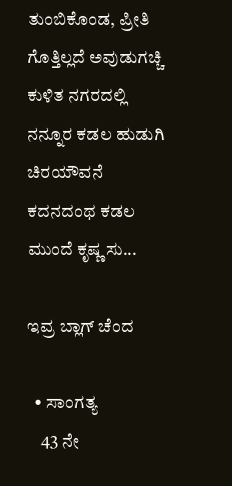ತುಂಬಿಕೊಂಡ, ಪ್ರೀತಿ ಗೊತ್ತಿಲ್ಲದೆ ಅವುಡುಗಚ್ಚಿ ಕುಳಿತ ನಗರದಲ್ಲಿ ನನ್ನೂರ ಕಡಲ ಹುಡುಗಿ ಚಿರಯೌವನೆ ಕದನದಂಥ ಕಡಲ ಮುಂದೆ ಕೃಷ್ಣ ಸು...

ಇವ್ರ ಬ್ಲಾಗ್ ಚೆಂದ

  • ಸಾಂಗತ್ಯ
    43 ನೇ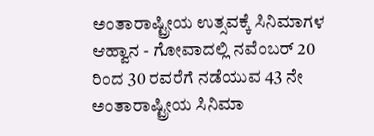ಅಂತಾರಾಷ್ಟ್ರೀಯ ಉತ್ಸವಕ್ಕೆ ಸಿನಿಮಾಗಳ ಆಹ್ವಾನ - ಗೋವಾದಲ್ಲಿ ನವೆಂಬರ್ 20 ರಿಂದ 30 ರವರೆಗೆ ನಡೆಯುವ 43 ನೇ ಅಂತಾರಾಷ್ಟ್ರೀಯ ಸಿನಿಮಾ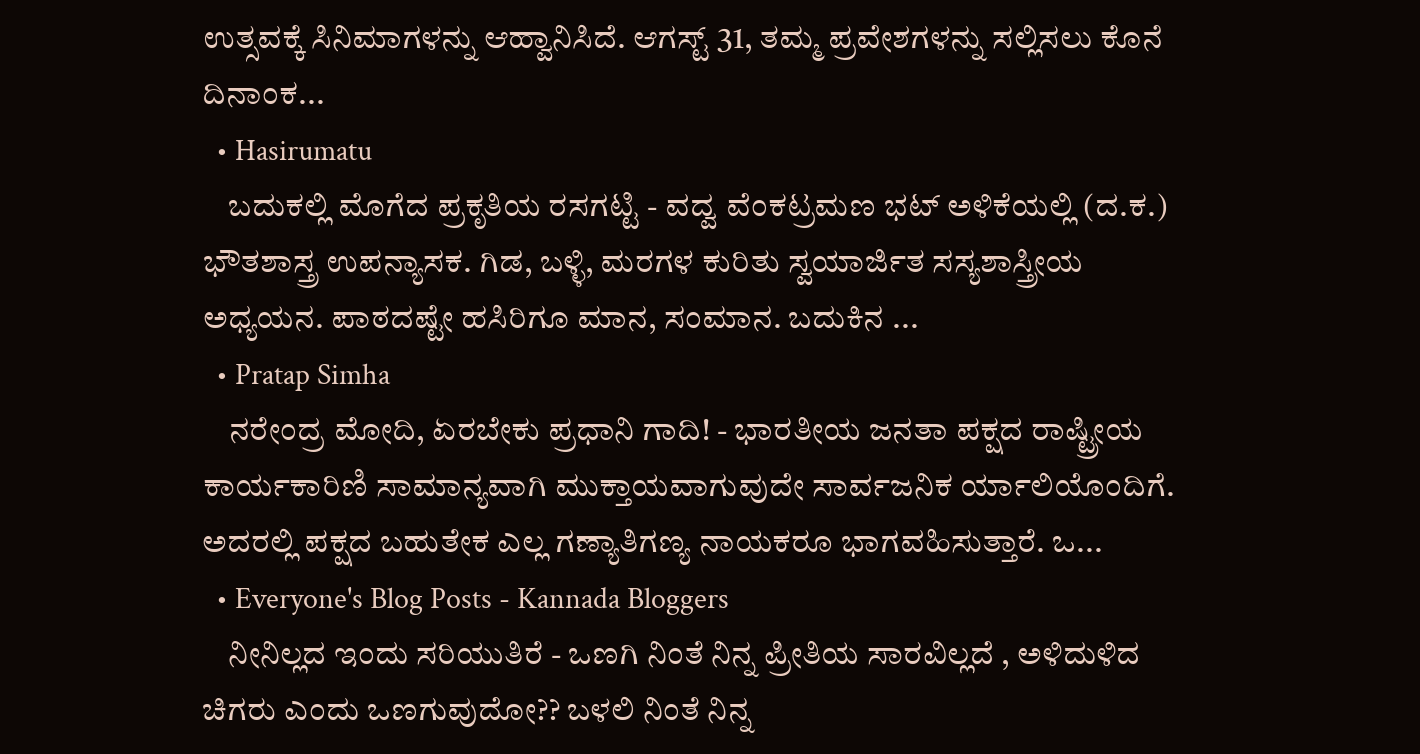ಉತ್ಸವಕ್ಕೆ ಸಿನಿಮಾಗಳನ್ನು ಆಹ್ವಾನಿಸಿದೆ. ಆಗಸ್ಟ್ 31, ತಮ್ಮ ಪ್ರವೇಶಗಳನ್ನು ಸಲ್ಲಿಸಲು ಕೊನೆ ದಿನಾಂಕ...
  • Hasirumatu
    ಬದುಕಲ್ಲಿ ಮೊಗೆದ ಪ್ರಕೃತಿಯ ರಸಗಟ್ಟಿ - ವದ್ವ ವೆಂಕಟ್ರಮಣ ಭಟ್ ಅಳಿಕೆಯಲ್ಲಿ (ದ.ಕ.) ಭೌತಶಾಸ್ತ್ರ ಉಪನ್ಯಾಸಕ. ಗಿಡ, ಬಳ್ಳಿ, ಮರಗಳ ಕುರಿತು ಸ್ವಯಾರ್ಜಿತ ಸಸ್ಯಶಾಸ್ತ್ರೀಯ ಅಧ್ಯಯನ. ಪಾಠದಷ್ಟೇ ಹಸಿರಿಗೂ ಮಾನ, ಸಂಮಾನ. ಬದುಕಿನ ...
  • Pratap Simha
    ನರೇಂದ್ರ ಮೋದಿ, ಏರಬೇಕು ಪ್ರಧಾನಿ ಗಾದಿ! - ಭಾರತೀಯ ಜನತಾ ಪಕ್ಷದ ರಾಷ್ಟ್ರೀಯ ಕಾರ್ಯಕಾರಿಣಿ ಸಾಮಾನ್ಯವಾಗಿ ಮುಕ್ತಾಯವಾಗುವುದೇ ಸಾರ್ವಜನಿಕ ರ್ಯಾಲಿಯೊಂದಿಗೆ. ಅದರಲ್ಲಿ ಪಕ್ಷದ ಬಹುತೇಕ ಎಲ್ಲ ಗಣ್ಯಾತಿಗಣ್ಯ ನಾಯಕರೂ ಭಾಗವಹಿಸುತ್ತಾರೆ. ಒ...
  • Everyone's Blog Posts - Kannada Bloggers
    ನೀನಿಲ್ಲದ ಇಂದು ಸರಿಯುತಿರೆ - ಒಣಗಿ ನಿಂತೆ ನಿನ್ನ ಪ್ರೀತಿಯ ಸಾರವಿಲ್ಲದೆ , ಅಳಿದುಳಿದ ಚಿಗರು ಎಂದು ಒಣಗುವುದೋ?? ಬಳಲಿ ನಿಂತೆ ನಿನ್ನ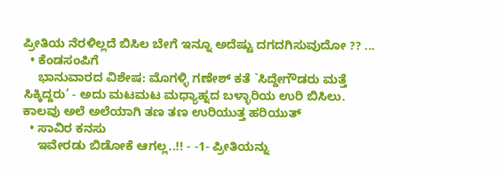ಪ್ರೀತಿಯ ನೆರಳಿಲ್ಲದೆ ಬಿಸಿಲ ಬೇಗೆ ಇನ್ನೂ ಅದೆಷ್ಟು ದಗದಗಿಸುವುದೋ ?? ...
  • ಕೆಂಡಸಂಪಿಗೆ
    ಭಾನುವಾರದ ವಿಶೇಷ: ಮೊಗಳ್ಳಿ ಗಣೇಶ್ ಕತೆ `ಸಿದ್ದೇಗೌಡರು ಮತ್ತೆ ಸಿಕ್ಕಿದ್ದರು’ - ಅದು ಮಟಮಟ ಮಧ್ಯಾಹ್ನದ ಬಳ್ಳಾರಿಯ ಉರಿ ಬಿಸಿಲು. ಕಾಲವು ಅಲೆ ಅಲೆಯಾಗಿ ತಣ ತಣ ಉರಿಯುತ್ತ ಹರಿಯುತ್
  • ಸಾವಿರ ಕನಸು
    ಇವೇರಡು ಬಿಡೋಕೆ ಆಗಲ್ಲ..!! - -1- ಪ್ರೀತಿಯನ್ನು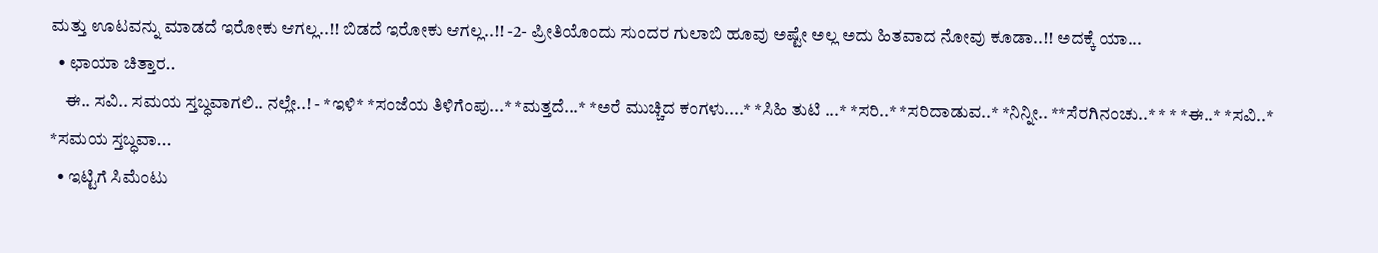ಮತ್ತು ಊಟವನ್ನು ಮಾಡದೆ ಇರೋಕು ಆಗಲ್ಲ..!! ಬಿಡದೆ ಇರೋಕು ಆಗಲ್ಲ..!! -2- ಪ್ರೀತಿಯೊಂದು ಸುಂದರ ಗುಲಾಬಿ ಹೂವು ಅಷ್ಟೇ ಅಲ್ಲ ಅದು ಹಿತವಾದ ನೋವು ಕೂಡಾ..!! ಅದಕ್ಕೆ ಯಾ...
  • ಛಾಯಾ ಚಿತ್ತಾರ..
    ಈ.. ಸವಿ.. ಸಮಯ ಸ್ತಬ್ಧವಾಗಲಿ.. ನಲ್ಲೇ..! - *ಇಳಿ* *ಸಂಜೆಯ ತಿಳಿಗೆಂಪು...* *ಮತ್ತದೆ...* *ಅರೆ ಮುಚ್ಚಿದ ಕಂಗಳು....* *ಸಿಹಿ ತುಟಿ ...* *ಸರಿ..* *ಸರಿದಾಡುವ..* *ನಿನ್ನೀ.. **ಸೆರಗಿನಂಚು..* * * *ಈ..* *ಸವಿ..* *ಸಮಯ ಸ್ತಬ್ಧವಾ...
  • ಇಟ್ಟಿಗೆ ಸಿಮೆಂಟು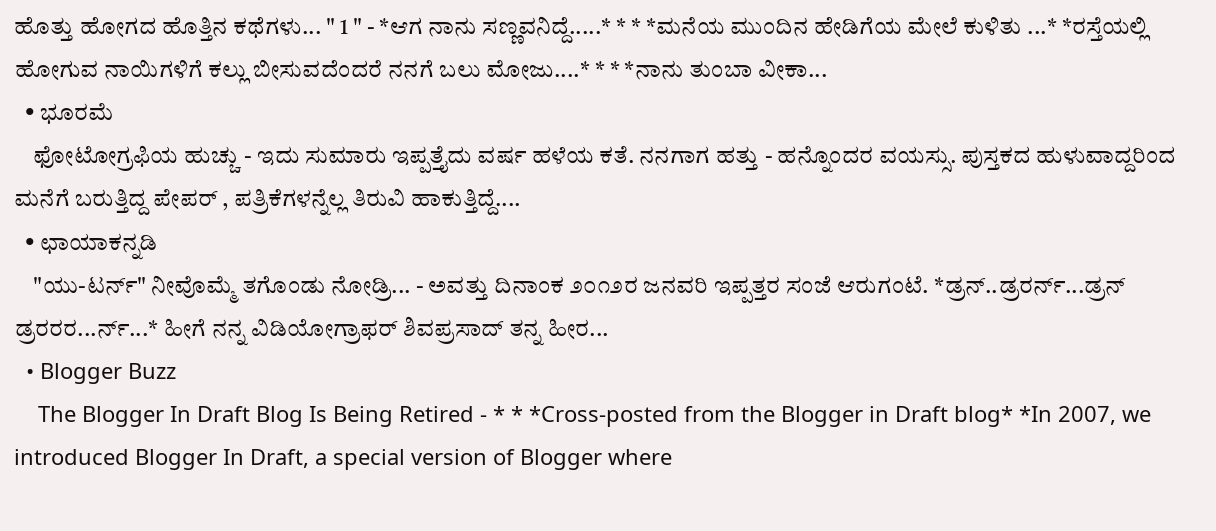ಹೊತ್ತು ಹೋಗದ ಹೊತ್ತಿನ ಕಥೆಗಳು... " 1 " - *ಆಗ ನಾನು ಸಣ್ಣವನಿದ್ದೆ.....* * * *ಮನೆಯ ಮುಂದಿನ ಹೇಡಿಗೆಯ ಮೇಲೆ ಕುಳಿತು ...* *ರಸ್ತೆಯಲ್ಲಿ ಹೋಗುವ ನಾಯಿಗಳಿಗೆ ಕಲ್ಲು ಬೀಸುವದೆಂದರೆ ನನಗೆ ಬಲು ಮೋಜು....* * * *ನಾನು ತುಂಬಾ ವೀಕಾ...
  • ಭೂರಮೆ
    ಫೋಟೋಗ್ರಫಿಯ ಹುಚ್ಚು - ಇದು ಸುಮಾರು ಇಪ್ಪತ್ತೈದು ವರ್ಷ ಹಳೆಯ ಕತೆ. ನನಗಾಗ ಹತ್ತು - ಹನ್ನೊಂದರ ವಯಸ್ಸು. ಪುಸ್ತಕದ ಹುಳುವಾದ್ದರಿಂದ ಮನೆಗೆ ಬರುತ್ತಿದ್ದ ಪೇಪರ್ , ಪತ್ರಿಕೆಗಳನ್ನೆಲ್ಲ ತಿರುವಿ ಹಾಕುತ್ತಿದ್ದೆ....
  • ಛಾಯಾಕನ್ನಡಿ
    "ಯು-ಟರ್ನ್" ನೀವೊಮ್ಮೆ ತಗೊಂಡು ನೋಡ್ರಿ... - ಅವತ್ತು ದಿನಾಂಕ ೨೦೧೨ರ ಜನವರಿ ಇಪ್ಪತ್ತರ ಸಂಜೆ ಆರುಗಂಟೆ. *ಡ್ರನ್..ಡ್ರರರ್ನ್...ಡ್ರನ್ ಡ್ರರರರ...ರ್ನ್...* ಹೀಗೆ ನನ್ನ ವಿಡಿಯೋಗ್ರಾಫರ್ ಶಿವಪ್ರಸಾದ್ ತನ್ನ ಹೀರ...
  • Blogger Buzz
    The Blogger In Draft Blog Is Being Retired - * * *Cross-posted from the Blogger in Draft blog* *In 2007, we introduced Blogger In Draft, a special version of Blogger where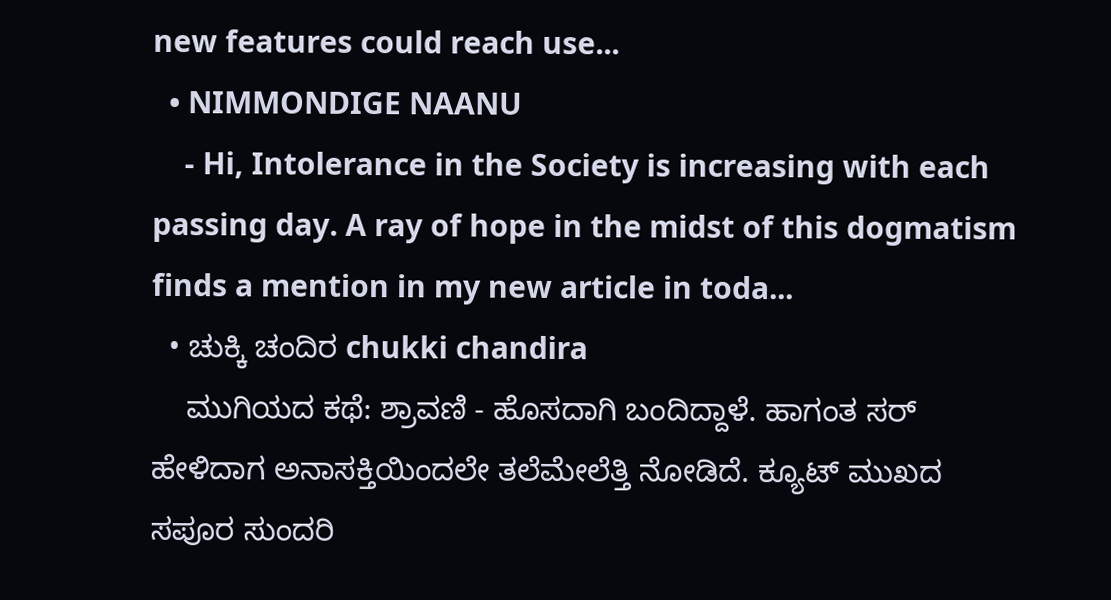new features could reach use...
  • NIMMONDIGE NAANU
    - Hi, Intolerance in the Society is increasing with each passing day. A ray of hope in the midst of this dogmatism finds a mention in my new article in toda...
  • ಚುಕ್ಕಿ ಚಂದಿರ chukki chandira
    ಮುಗಿಯದ ಕಥೆ: ಶ್ರಾವಣಿ - ಹೊಸದಾಗಿ ಬಂದಿದ್ದಾಳೆ. ಹಾಗಂತ ಸರ್ ಹೇಳಿದಾಗ ಅನಾಸಕ್ತಿಯಿಂದಲೇ ತಲೆಮೇಲೆತ್ತಿ ನೋಡಿದೆ. ಕ್ಯೂಟ್ ಮುಖದ ಸಪೂರ ಸುಂದರಿ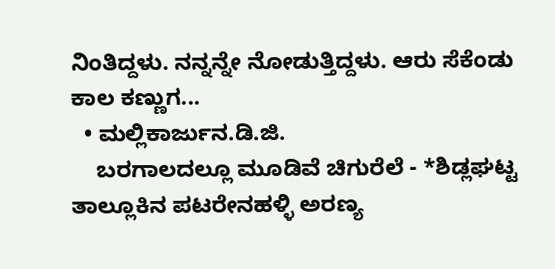ನಿಂತಿದ್ದಳು. ನನ್ನನ್ನೇ ನೋಡುತ್ತಿದ್ದಳು. ಆರು ಸೆಕೆಂಡು ಕಾಲ ಕಣ್ಣುಗ...
  • ಮಲ್ಲಿಕಾರ್ಜುನ.ಡಿ.ಜಿ.
    ಬರಗಾಲದಲ್ಲೂ ಮೂಡಿವೆ ಚಿಗುರೆಲೆ - *ಶಿಡ್ಲಘಟ್ಟ ತಾಲ್ಲೂಕಿನ ಪಟರೇನಹಳ್ಳಿ ಅರಣ್ಯ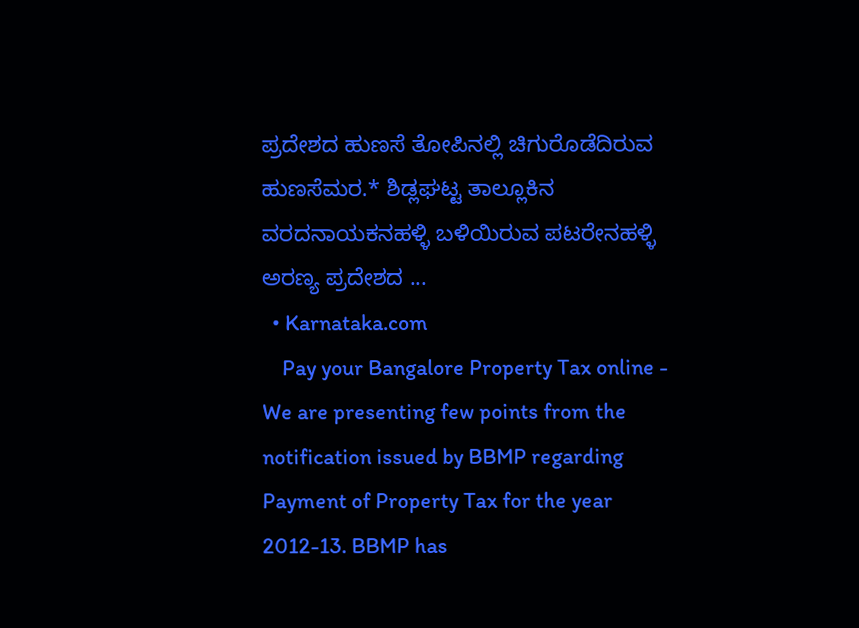ಪ್ರದೇಶದ ಹುಣಸೆ ತೋಪಿನಲ್ಲಿ ಚಿಗುರೊಡೆದಿರುವ ಹುಣಸೆಮರ.* ಶಿಡ್ಲಘಟ್ಟ ತಾಲ್ಲೂಕಿನ ವರದನಾಯಕನಹಳ್ಳಿ ಬಳಿಯಿರುವ ಪಟರೇನಹಳ್ಳಿ ಅರಣ್ಯ ಪ್ರದೇಶದ ...
  • Karnataka.com
    Pay your Bangalore Property Tax online - We are presenting few points from the notification issued by BBMP regarding Payment of Property Tax for the year 2012-13. BBMP has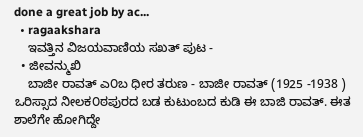done a great job by ac...
  • ragaakshara
    ಇವತ್ತಿನ ವಿಜಯವಾಣಿಯ ಸಖತ್‌ ಪುಟ -
  • ಜೀವನ್ಮುಖಿ
    ಬಾಜೀ ರಾವತ್ ಎ೦ಬ ಧೀರ ತರುಣ - ಬಾಜೀ ರಾವತ್ (1925 -1938 ) ಒರಿಸ್ಸಾದ ನೀಲಕ೦ಠಪುರದ ಬಡ ಕುಟುಂಬದ ಕುಡಿ ಈ ಬಾಜಿ ರಾವತ್. ಈತ ಶಾಲೆಗೇ ಹೋಗಿದ್ದೇ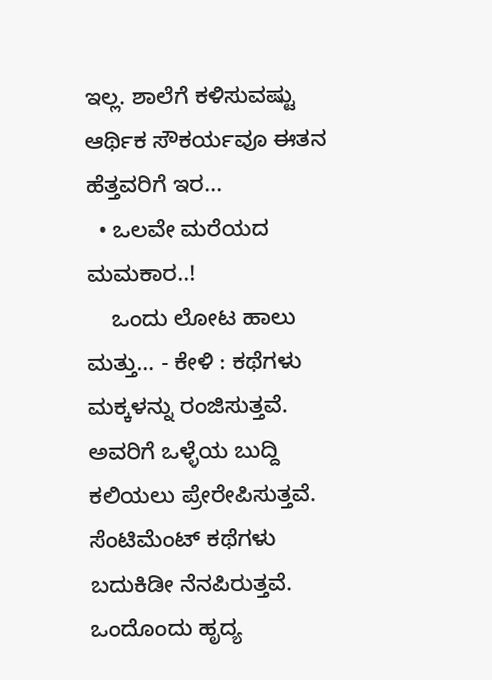ಇಲ್ಲ. ಶಾಲೆಗೆ ಕಳಿಸುವಷ್ಟು ಆರ್ಥಿಕ ಸೌಕರ್ಯವೂ ಈತನ ಹೆತ್ತವರಿಗೆ ಇರ...
  • ಒಲವೇ ಮರೆಯದ ಮಮಕಾರ..!
    ಒಂದು ಲೋಟ ಹಾಲು ಮತ್ತು… - ಕೇಳಿ : ಕಥೆಗಳು ಮಕ್ಕಳನ್ನು ರಂಜಿಸುತ್ತವೆ. ಅವರಿಗೆ ಒಳ್ಳೆಯ ಬುದ್ದಿ ಕಲಿಯಲು ಪ್ರೇರೇಪಿಸುತ್ತವೆ. ಸೆಂಟಿಮೆಂಟ್ ಕಥೆಗಳು ಬದುಕಿಡೀ ನೆನಪಿರುತ್ತವೆ. ಒಂದೊಂದು ಹೃದ್ಯ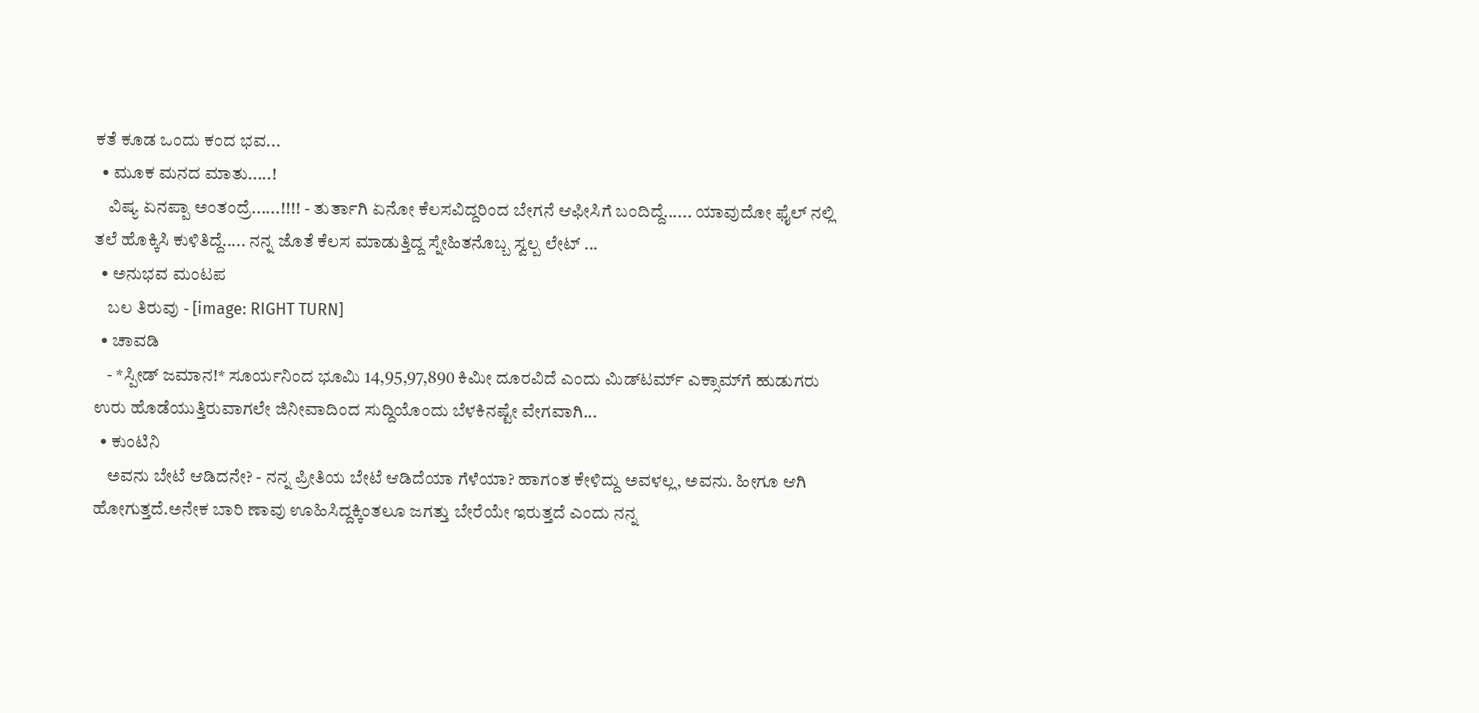ಕತೆ ಕೂಡ ಒಂದು ಕಂದ ಭವ...
  • ಮೂಕ ಮನದ ಮಾತು.....!
    ವಿಷ್ಯ ಏನಪ್ಪಾ ಅಂತಂದ್ರೆ......!!!! - ತುರ್ತಾಗಿ ಏನೋ ಕೆಲಸವಿದ್ದರಿಂದ ಬೇಗನೆ ಆಫೀಸಿಗೆ ಬಂದಿದ್ದೆ...... ಯಾವುದೋ ಫೈಲ್ ನಲ್ಲಿ ತಲೆ ಹೊಕ್ಕಿಸಿ ಕುಳಿತಿದ್ದೆ..... ನನ್ನ ಜೊತೆ ಕೆಲಸ ಮಾಡುತ್ತಿದ್ದ ಸ್ನೇಹಿತನೊಬ್ಬ ಸ್ವಲ್ಪ ಲೇಟ್ ...
  • ಅನುಭವ ಮಂಟಪ
    ಬಲ ತಿರುವು - [image: RIGHT TURN]
  • ಚಾವಡಿ
    - *ಸ್ಪೀಡ್‌ ಜಮಾನ!* ಸೂರ್ಯನಿಂದ ಭೂಮಿ 14,95,97,890 ಕಿಮೀ ದೂರವಿದೆ ಎಂದು ಮಿಡ್‌ಟರ್ಮ್‌ ಎಕ್ಸಾಮ್‌ಗೆ ಹುಡುಗರು ಉರು ಹೊಡೆಯುತ್ತಿರುವಾಗಲೇ ಜಿನೀವಾದಿಂದ ಸುದ್ದಿಯೊಂದು ಬೆಳಕಿನಷ್ಟೇ ವೇಗವಾಗಿ...
  • ಕುಂಟಿನಿ
    ಅವನು ಬೇಟೆ ಆಡಿದನೇ? - ನನ್ನ ಪ್ರೀತಿಯ ಬೇಟೆ ಆಡಿದೆಯಾ ಗೆಳೆಯಾ? ಹಾಗಂತ ಕೇಳಿದ್ದು ಅವಳಲ್ಲ, ಅವನು. ಹೀಗೂ ಆಗಿ ಹೋಗುತ್ತದೆ.ಅನೇಕ ಬಾರಿ ಣಾವು ಊಹಿಸಿದ್ದಕ್ಕಿಂತಲೂ ಜಗತ್ತು ಬೇರೆಯೇ ಇರುತ್ತದೆ ಎಂದು ನನ್ನ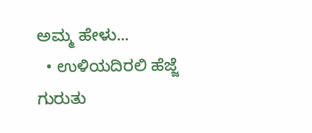ಅಮ್ಮ ಹೇಳು...
  • ಉಳಿಯದಿರಲಿ ಹೆಜ್ಜೆ ಗುರುತು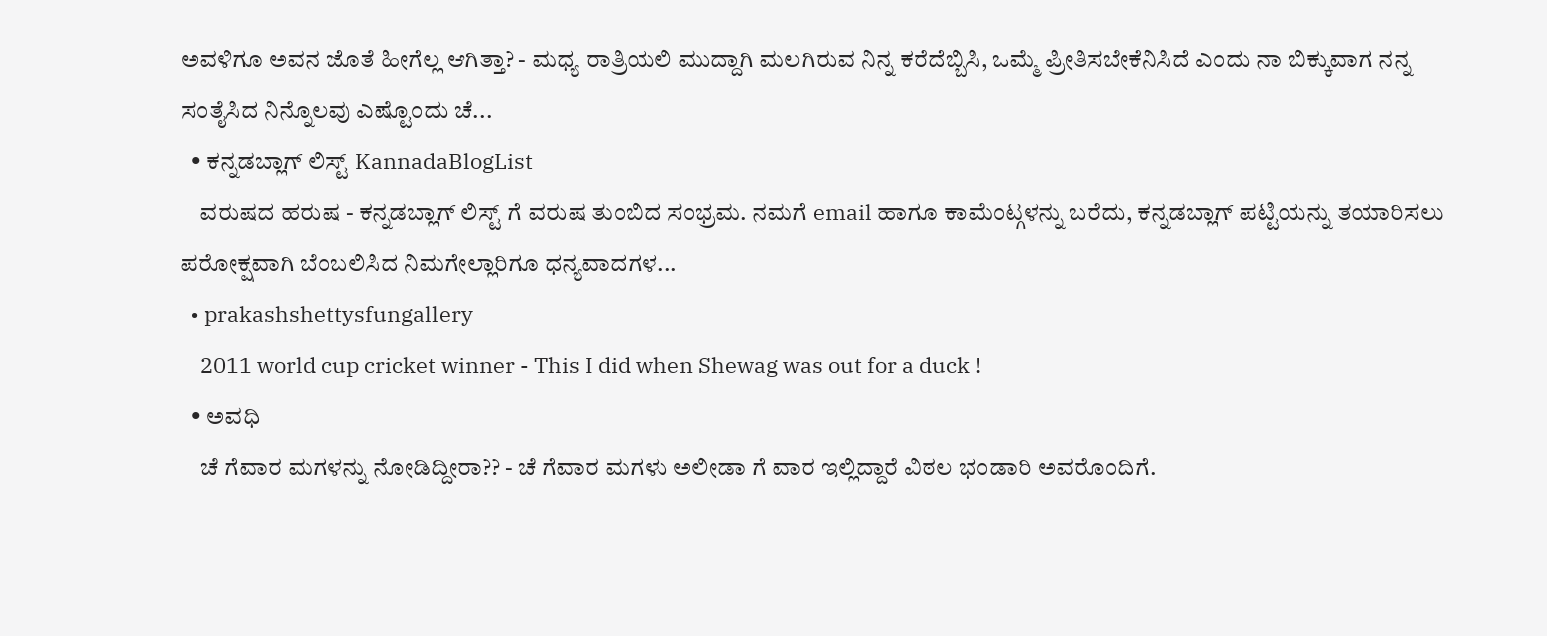ಅವಳಿಗೂ ಅವನ ಜೊತೆ ಹೀಗೆಲ್ಲ ಆಗಿತ್ತಾ? - ಮಧ್ಯ ರಾತ್ರಿಯಲಿ ಮುದ್ದಾಗಿ ಮಲಗಿರುವ ನಿನ್ನ ಕರೆದೆಬ್ಬಿಸಿ, ಒಮ್ಮೆ ಪ್ರೀತಿಸಬೇಕೆನಿಸಿದೆ ಎಂದು ನಾ ಬಿಕ್ಕುವಾಗ ನನ್ನ ಸಂತೈಸಿದ ನಿನ್ನೊಲವು ಎಷ್ಟೊಂದು ಚೆ...
  • ಕನ್ನಡಬ್ಲಾಗ್ ಲಿಸ್ಟ್ KannadaBlogList
    ವರುಷದ ಹರುಷ - ಕನ್ನಡಬ್ಲಾಗ್ ಲಿಸ್ಟ್ ಗೆ ವರುಷ ತುಂಬಿದ ಸಂಭ್ರಮ. ನಮಗೆ email ಹಾಗೂ ಕಾಮೆಂಟ್ಗಳನ್ನು ಬರೆದು, ಕನ್ನಡಬ್ಲಾಗ್ ಪಟ್ಟಿಯನ್ನು ತಯಾರಿಸಲು ಪರೋಕ್ಷವಾಗಿ ಬೆಂಬಲಿಸಿದ ನಿಮಗೇಲ್ಲಾರಿಗೂ ಧನ್ಯವಾದಗಳ...
  • prakashshettysfungallery
    2011 world cup cricket winner - This I did when Shewag was out for a duck !
  • ಅವಧಿ
    ಚೆ ಗೆವಾರ ಮಗಳನ್ನು ನೋಡಿದ್ದೀರಾ?? - ಚೆ ಗೆವಾರ ಮಗಳು ಅಲೀಡಾ ಗೆ ವಾರ ಇಲ್ಲಿದ್ದಾರೆ ವಿಠಲ ಭಂಡಾರಿ ಅವರೊಂದಿಗೆ.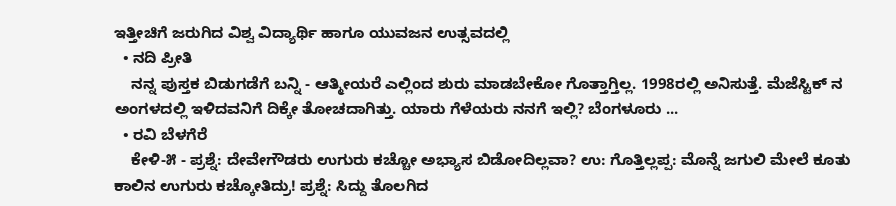ಇತ್ತೀಚಿಗೆ ಜರುಗಿದ ವಿಶ್ವ ವಿದ್ಯಾರ್ಥಿ ಹಾಗೂ ಯುವಜನ ಉತ್ಸವದಲ್ಲಿ
  • ನದಿ ಪ್ರೀತಿ
    ನನ್ನ ಪುಸ್ತಕ ಬಿಡುಗಡೆಗೆ ಬನ್ನಿ - ಆತ್ಮೀಯರೆ ಎಲ್ಲಿಂದ ಶುರು ಮಾಡಬೇಕೋ ಗೊತ್ತಾಗ್ತಿಲ್ಲ. 1998ರಲ್ಲಿ ಅನಿಸುತ್ತೆ. ಮೆಜೆಸ್ಟಿಕ್ ನ ಅಂಗಳದಲ್ಲಿ ಇಳಿದವನಿಗೆ ದಿಕ್ಕೇ ತೋಚದಾಗಿತ್ತು. ಯಾರು ಗೆಳೆಯರು ನನಗೆ ಇಲ್ಲಿ? ಬೆಂಗಳೂರು ...
  • ರವಿ ಬೆಳಗೆರೆ
    ಕೇಳಿ-೫ - ಪ್ರಶ್ನೆ: ದೇವೇಗೌಡರು ಉಗುರು ಕಚ್ಚೋ ಅಭ್ಯಾಸ ಬಿಡೋದಿಲ್ಲವಾ? ಉ: ಗೊತ್ತಿಲ್ಲಪ್ಪ: ಮೊನ್ನೆ ಜಗುಲಿ ಮೇಲೆ ಕೂತು ಕಾಲಿನ ಉಗುರು ಕಚ್ಕೋತಿದ್ರು! ಪ್ರಶ್ನೆ: ಸಿದ್ದು ತೊಲಗಿದ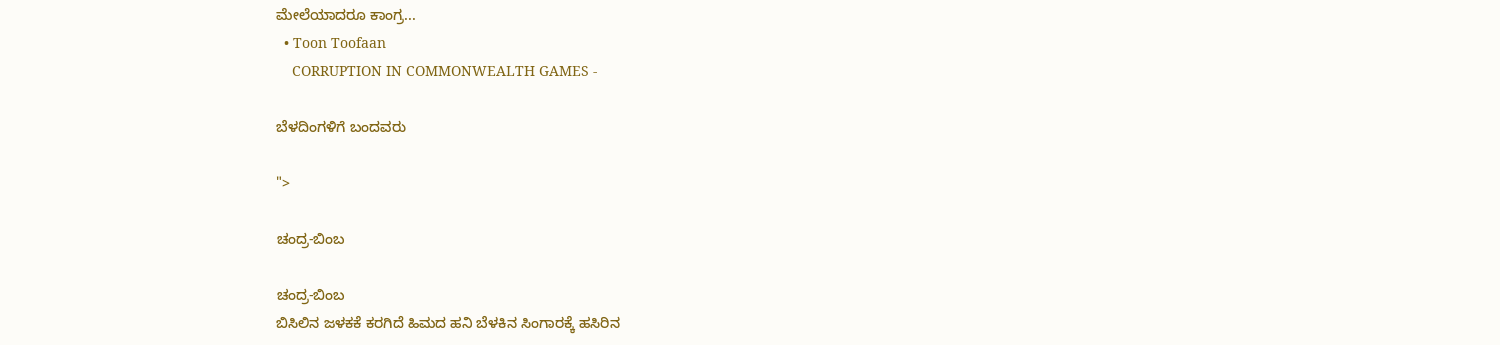ಮೇಲೆಯಾದರೂ ಕಾಂಗ್ರ...
  • Toon Toofaan
    CORRUPTION IN COMMONWEALTH GAMES -

ಬೆಳದಿಂಗಳಿಗೆ ಬಂದವರು

">

ಚಂದ್ರ-ಬಿಂಬ

ಚಂದ್ರ-ಬಿಂಬ
ಬಿಸಿಲಿನ ಜಳಕಕೆ ಕರಗಿದೆ ಹಿಮದ ಹನಿ ಬೆಳಕಿನ ಸಿಂಗಾರಕ್ಕೆ ಹಸಿರಿನ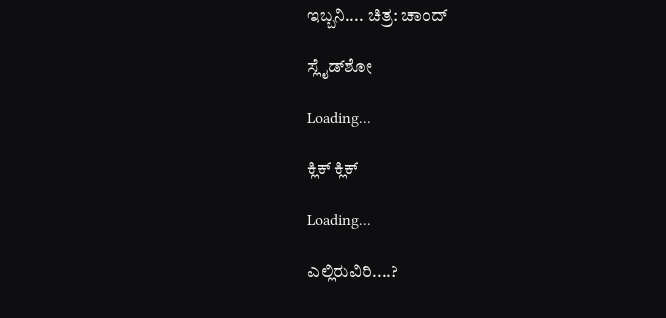ಇಬ್ಬನಿ.... ಚಿತ್ರ: ಚಾಂದ್

ಸ್ಲೈಡ್‌ಶೋ

Loading...

ಕ್ಲಿಕ್ ಕ್ಲಿಕ್

Loading...

ಎಲ್ಲಿರುವಿರಿ....?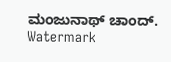ಮಂಜುನಾಥ್ ಚಾಂದ್. Watermark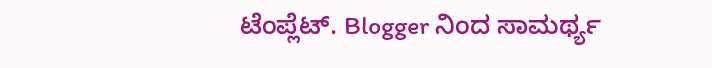ಟೆಂಪ್ಲೆಟ್. Blogger ನಿಂದ ಸಾಮರ್ಥ್ಯ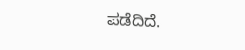ಪಡೆದಿದೆ.